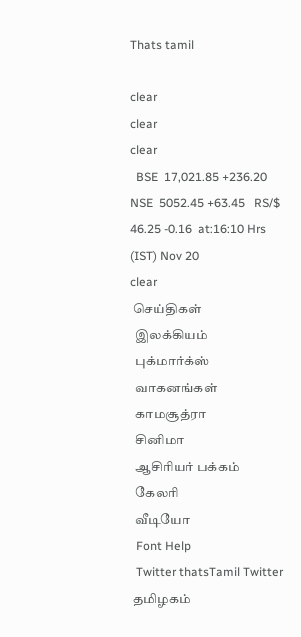Thats tamil

clear
clear
clear
  BSE  17,021.85 +236.20   NSE  5052.45 +63.45   RS/$ 46.25 -0.16  at:16:10 Hrs (IST) Nov 20
clear
 செய்திகள்
  இலக்கியம்
  புக்மார்க்ஸ்
  வாகனங்கள்
  காமசூத்ரா
  சினிமா
  ஆசிரியர் பக்கம்
  கேலரி
  வீடியோ
  Font Help
  Twitter thatsTamil Twitter
 தமிழகம்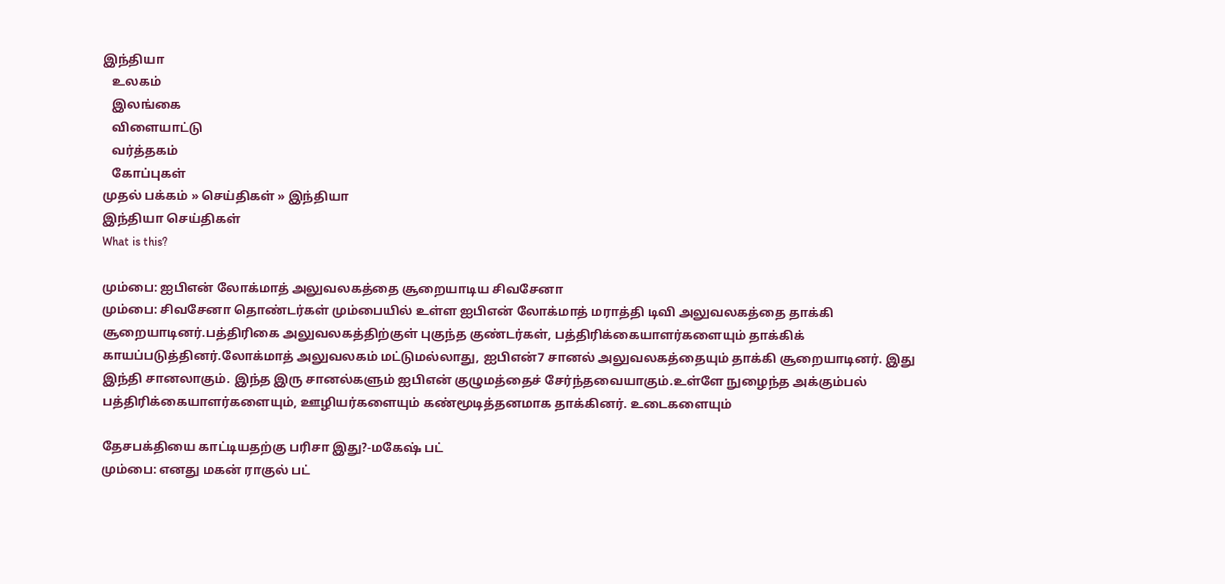இந்தியா
   உலகம்
   இலங்கை
   விளையாட்டு
   வர்த்தகம்
   கோப்புகள்
முதல் பக்கம் » செய்திகள் » இந்தியா
இந்தியா செய்திகள்
What is this?

மும்பை: ஐபிஎன் லோக்மாத் அலுவலகத்தை சூறையாடிய சிவசேனா
மும்பை: சிவசேனா தொண்டர்கள் மும்பையில் உள்ள ஐபிஎன் லோக்மாத் மராத்தி டிவி அலுவலகத்தை தாக்கி சூறையாடினர்.பத்திரிகை அலுவலகத்திற்குள் புகுந்த குண்டர்கள், பத்திரிக்கையாளர்களையும் தாக்கிக் காயப்படுத்தினர்.லோக்மாத் அலுவலகம் மட்டுமல்லாது, ஐபிஎன்7 சானல் அலுவலகத்தையும் தாக்கி சூறையாடினர். இது இந்தி சானலாகும். இந்த இரு சானல்களும் ஐபிஎன் குழுமத்தைச் சேர்ந்தவையாகும்.உள்ளே நுழைந்த அக்கும்பல் பத்திரிக்கையாளர்களையும், ஊழியர்களையும் கண்மூடித்தனமாக தாக்கினர். உடைகளையும்

தேசபக்தியை காட்டியதற்கு பரிசா இது?-மகேஷ் பட்
மும்பை: எனது மகன் ராகுல் பட்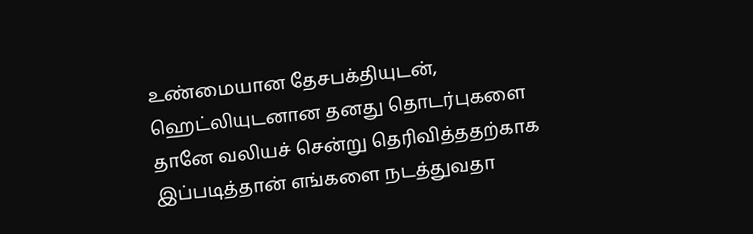உண்மையான தேசபக்தியுடன், ஹெட்லியுடனான தனது தொடர்புகளை தானே வலியச் சென்று தெரிவித்ததற்காக இப்படித்தான் எங்களை நடத்துவதா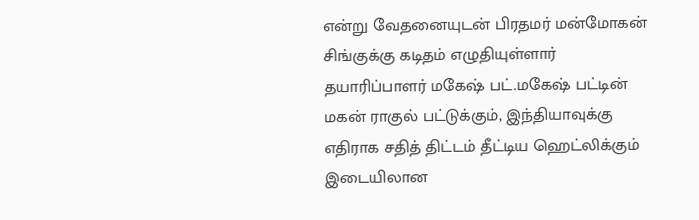என்று வேதனையுடன் பிரதமர் மன்மோகன் சிங்குக்கு கடிதம் எழுதியுள்ளார் தயாரிப்பாளர் மகேஷ் பட்.மகேஷ் பட்டின் மகன் ராகுல் பட்டுக்கும், இந்தியாவுக்கு எதிராக சதித் திட்டம் தீட்டிய ஹெட்லிக்கும் இடையிலான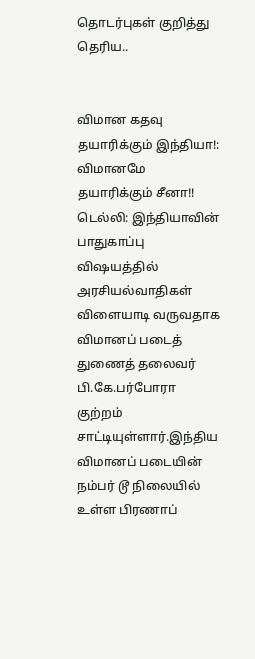தொடர்புகள் குறித்து தெரிய..


விமான கதவு தயாரிக்கும் இந்தியா!: விமானமே தயாரிக்கும் சீனா!!
டெல்லி: இந்தியாவின் பாதுகாப்பு விஷயத்தில் அரசியல்வாதிகள் விளையாடி வருவதாக விமானப் படைத் துணைத் தலைவர் பி.கே.பர்போரா குற்றம் சாட்டியுள்ளார்.இந்திய விமானப் படையின் நம்பர் டூ நிலையில் உள்ள பிரணாப்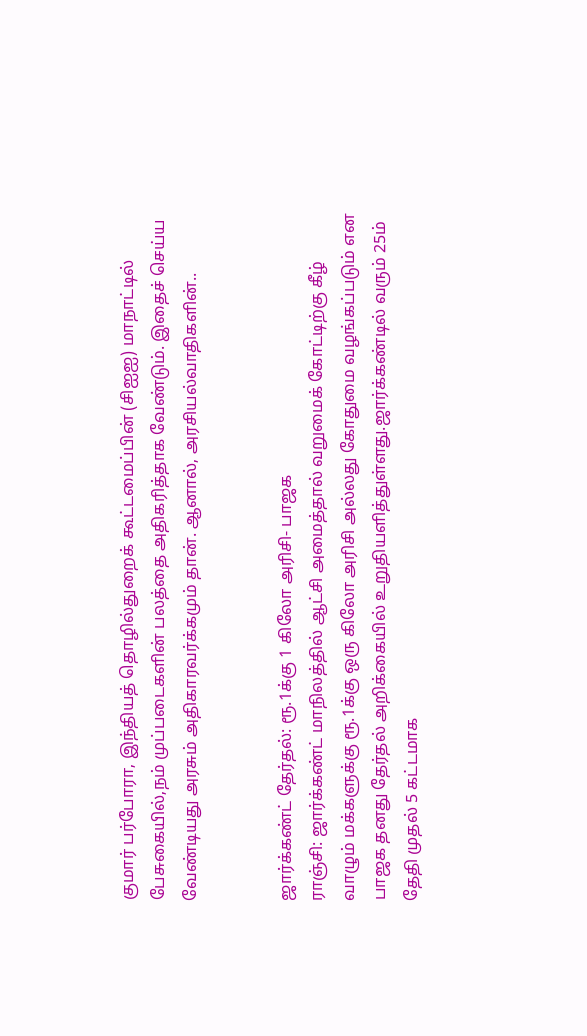குமார் பர்போரா, இந்தியத் தொழில்துறைக் கூட்டமைப்பின் (சிஐஐ) மாநாட்டில் பேசுகையில்,நம் முப்படைகளின் பலத்தை அதிகரித்தாக வேண்டும். இதைச் செய்ய வேண்டியது அரசும் அதிகாரவர்க்கமும் தான். ஆனால், அரசியல்வாதிகளின்..


ஜார்க்கண்ட் தேர்தல்: ரூ.1க்கு 1 கிலோ அரிசி- பாஜக
ராஞ்சி: ஜார்க்கண்ட் மாநிலத்தில் ஆட்சி அமைத்தால் வறுமைக் கோட்டிற்கு கீழ் வாழும் மக்களுக்கு ரூ.1க்கு ஒரு கிலோ அரிசி அல்லது கோதுமை வழங்கப்படும் என பாஜக தனது தேர்தல் அறிக்கையில் உறுதியளித்துள்ளது.ஜார்க்கண்டில் வரும் 25ம் தேதி முதல் 5 கட்டமாக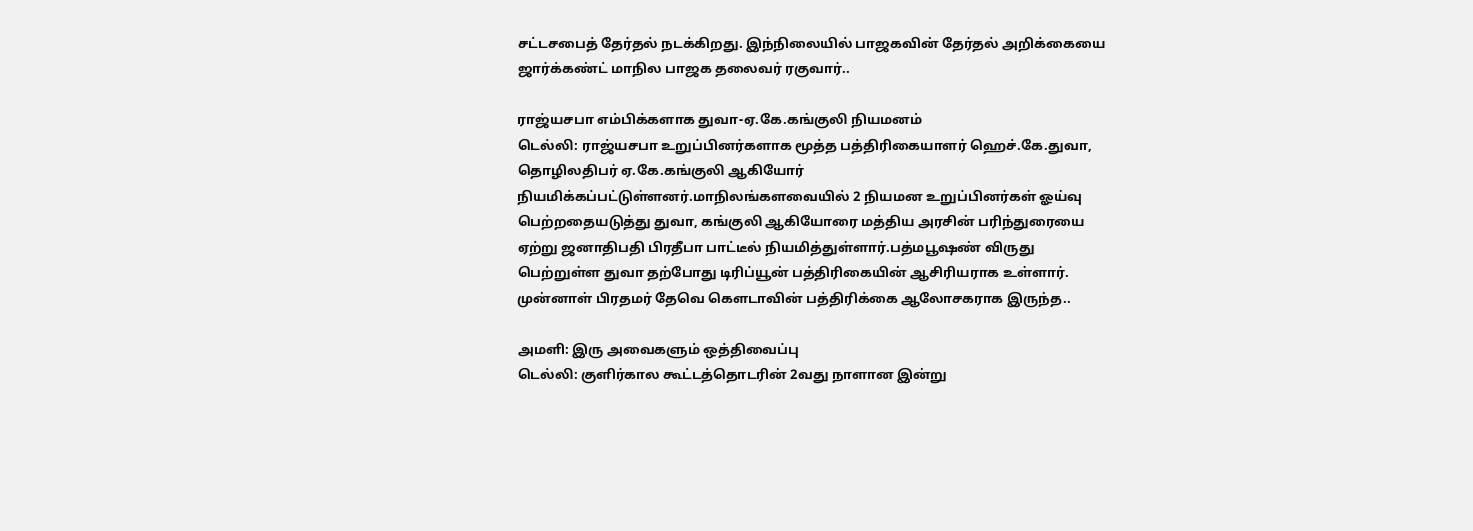சட்டசபைத் தேர்தல் நடக்கிறது. இந்நிலையில் பாஜகவின் தேர்தல் அறிக்கையை ஜார்க்கண்ட் மாநில பாஜக தலைவர் ரகுவார்..

ராஜ்யசபா எம்பிக்களாக துவா-ஏ.கே.கங்குலி நியமனம்
டெல்லி: ராஜ்யசபா உறுப்பினர்களாக மூத்த பத்திரிகையாளர் ஹெச்.கே.துவா, தொழிலதிபர் ஏ.கே.கங்குலி ஆகியோர் நியமிக்கப்பட்டுள்ளனர்.மாநிலங்களவையில் 2 நியமன உறுப்பினர்கள் ஓய்வு பெற்றதையடுத்து துவா, கங்குலி ஆகியோரை மத்திய அரசின் பரிந்துரையை ஏற்று ஜனாதிபதி பிரதீபா பாட்டீல் நியமித்துள்ளார்.பத்மபூஷண் விருது பெற்றுள்ள துவா தற்போது டிரிப்யூன் பத்திரிகையின் ஆசிரியராக உள்ளார். முன்னாள் பிரதமர் தேவெ கெளடாவின் பத்திரிக்கை ஆலோசகராக இருந்த..

அமளி: இரு அவைகளும் ஒத்திவைப்பு
டெல்லி: குளிர்கால கூட்டத்தொடரின் 2வது நாளான இன்று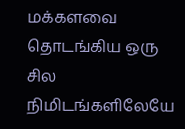மக்களவை தொடங்கிய ஒரு சில நிமிடங்களிலேயே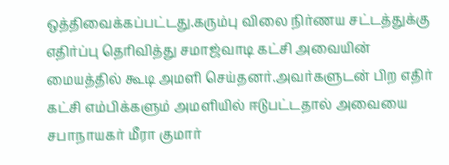ஒத்திவைக்கப்பட்டது.கரும்பு விலை நிர்ணய சட்டத்துக்கு எதிர்ப்பு தெரிவித்து சமாஜ்வாடி கட்சி அவையின் மையத்தில் கூடி அமளி செய்தனர்.அவர்களுடன் பிற எதிர் கட்சி எம்பிக்களும் அமளியில் ஈடுபட்டதால் அவையை சபாநாயகர் மீரா குமார்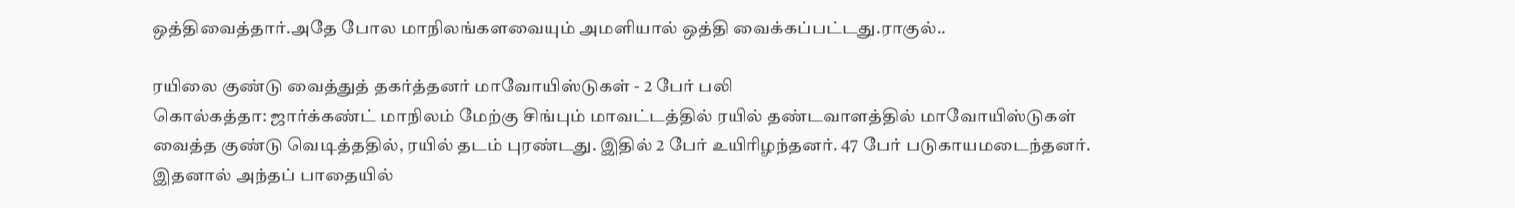ஒத்திவைத்தார்.அதே போல மாநிலங்களவையும் அமளியால் ஒத்தி வைக்கப்பட்டது.ராகுல்..

ரயிலை குண்டு வைத்துத் தகர்த்தனர் மாவோயிஸ்டுகள் - 2 பேர் பலி
கொல்கத்தா: ஜார்க்கண்ட் மாநிலம் மேற்கு சிங்பும் மாவட்டத்தில் ரயில் தண்டவாளத்தில் மாவோயிஸ்டுகள் வைத்த குண்டு வெடித்ததில், ரயில் தடம் புரண்டது. இதில் 2 பேர் உயிரிழந்தனர். 47 பேர் படுகாயமடைந்தனர். இதனால் அந்தப் பாதையில்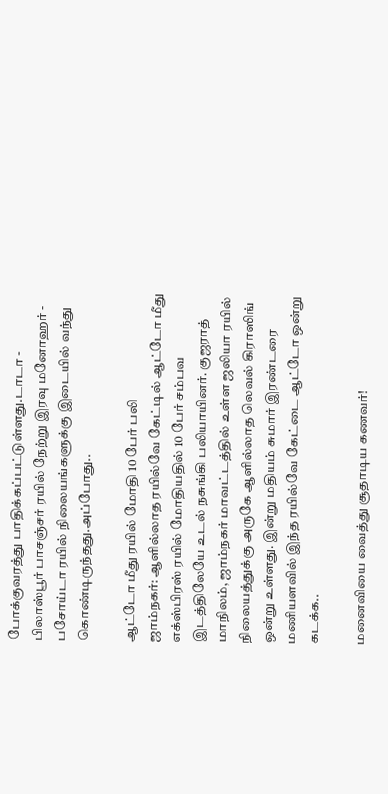போக்குவரத்து பாதிக்கப்பட்டுள்ளது.டாடா - பிலாஸ்பூர் பாசஞ்சர் ரயில் நேற்று இரவு மனோஹர் - பசோய்டா ரயில் நிலையங்களுக்கு இடையில் வந்து கொண்டிருந்தது.அப்போது..

ஆட்டோ மீது ரயில் மோதி 10 பேர் பலி
ஜாம்நகர்: ஆளில்லாத ரயில்வே கேட்டில் ஆட்டோ மீது எக்ஸ்பிரஸ் ரயில் மோதியதில் 10 பேர் சம்பவ இடத்திலேயே உடல் நசுங்கி பலியாயினர். குஜராத் மாநிலம், ஜாம்நகர் மாவட்டத்தில் உள்ள ஜலியா ரயில் நிலையத்துக்கு அருகே ஆளில்லாத லெவல் கிராஸிங் ஒன்று உள்ளது. இன்று மதியம் சுமார் இரண்டரை மணியளவில் இந்த ரயில்வே கேட்டை ஆட்டோ ஒன்று கடக்க..

மனைவியை வைத்து சூதாடிய கணவர்!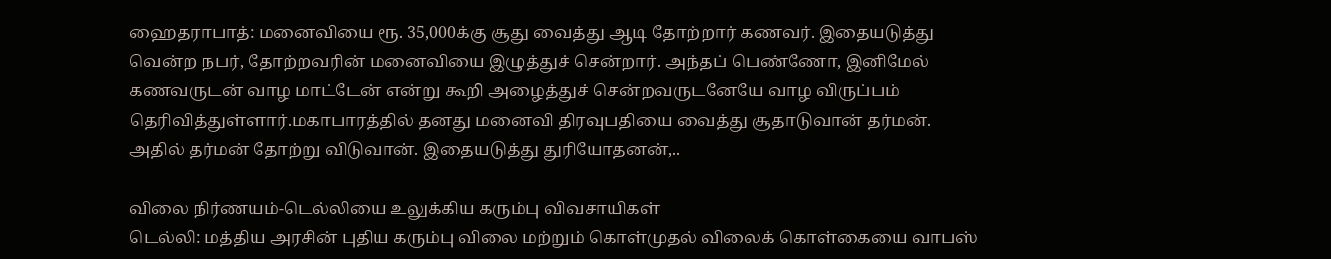ஹைதராபாத்: மனைவியை ரூ. 35,000க்கு சூது வைத்து ஆடி தோற்றார் கணவர். இதையடுத்து வென்ற நபர், தோற்றவரின் மனைவியை இழுத்துச் சென்றார். அந்தப் பெண்ணோ, இனிமேல் கணவருடன் வாழ மாட்டேன் என்று கூறி அழைத்துச் சென்றவருடனேயே வாழ விருப்பம் தெரிவித்துள்ளார்.மகாபாரத்தில் தனது மனைவி திரவுபதியை வைத்து சூதாடுவான் தர்மன். அதில் தர்மன் தோற்று விடுவான். இதையடுத்து துரியோதனன்,..

விலை நிர்ணயம்-டெல்லியை உலுக்கிய கரும்பு விவசாயிகள்
டெல்லி: மத்திய அரசின் புதிய கரும்பு விலை மற்றும் கொள்முதல் விலைக் கொள்கையை வாபஸ்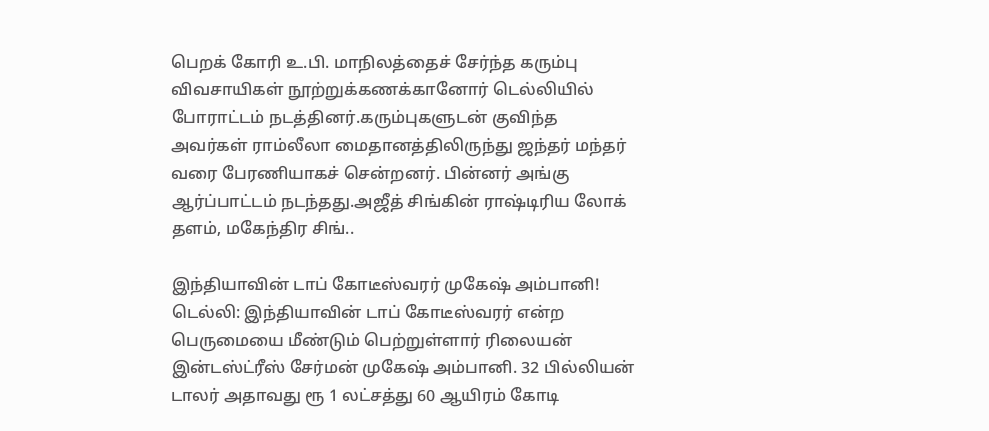பெறக் கோரி உ.பி. மாநிலத்தைச் சேர்ந்த கரும்பு விவசாயிகள் நூற்றுக்கணக்கானோர் டெல்லியில் போராட்டம் நடத்தினர்.கரும்புகளுடன் குவிந்த அவர்கள் ராம்லீலா மைதானத்திலிருந்து ஜந்தர் மந்தர் வரை பேரணியாகச் சென்றனர். பின்னர் அங்கு ஆர்ப்பாட்டம் நடந்தது.அஜீத் சிங்கின் ராஷ்டிரிய லோக் தளம், மகேந்திர சிங்..

இந்தியாவின் டாப் கோடீஸ்வரர் முகேஷ் அம்பானி!
டெல்லி: இந்தியாவின் டாப் கோடீஸ்வரர் என்ற பெருமையை மீண்டும் பெற்றுள்ளார் ரிலையன் இன்டஸ்ட்ரீஸ் சேர்மன் முகேஷ் அம்பானி. 32 பில்லியன் டாலர் அதாவது ரூ 1 லட்சத்து 60 ஆயிரம் கோடி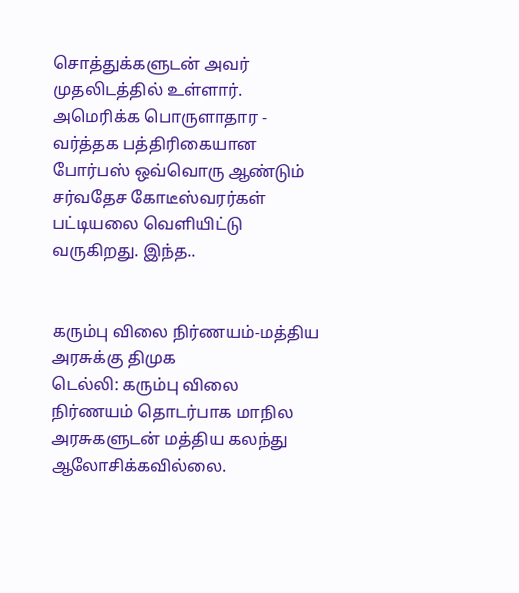சொத்துக்களுடன் அவர் முதலிடத்தில் உள்ளார். அமெரிக்க பொருளாதார - வர்த்தக பத்திரிகையான போர்பஸ் ஒவ்வொரு ஆண்டும் சர்வதேச கோடீஸ்வரர்கள் பட்டியலை வெளியிட்டு வருகிறது. இந்த..


கரும்பு விலை நிர்ணயம்-மத்திய அரசுக்கு திமுக
டெல்லி: கரும்பு விலை நிர்ணயம் தொடர்பாக மாநில அரசுகளுடன் மத்திய கலந்து ஆலோசிக்கவில்லை.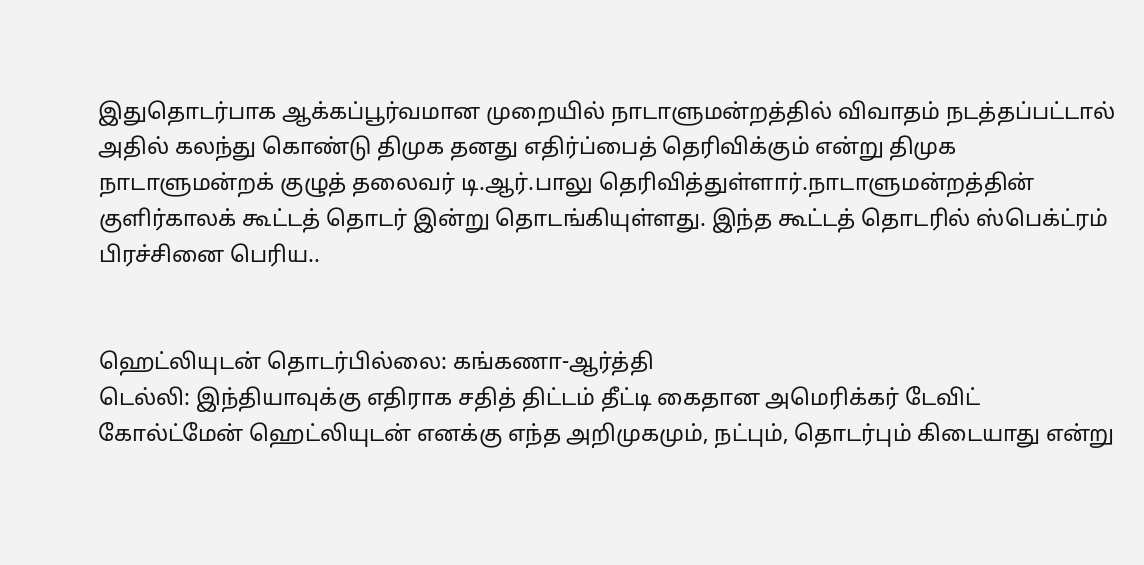இதுதொடர்பாக ஆக்கப்பூர்வமான முறையில் நாடாளுமன்றத்தில் விவாதம் நடத்தப்பட்டால் அதில் கலந்து கொண்டு திமுக தனது எதிர்ப்பைத் தெரிவிக்கும் என்று திமுக நாடாளுமன்றக் குழுத் தலைவர் டி.ஆர்.பாலு தெரிவித்துள்ளார்.நாடாளுமன்றத்தின் குளிர்காலக் கூட்டத் தொடர் இன்று தொடங்கியுள்ளது. இந்த கூட்டத் தொடரில் ஸ்பெக்ட்ரம் பிரச்சினை பெரிய..


ஹெட்லியுடன் தொடர்பில்லை: கங்கணா-ஆர்த்தி
டெல்லி: இந்தியாவுக்கு எதிராக சதித் திட்டம் தீட்டி கைதான அமெரிக்கர் டேவிட் கோல்ட்மேன் ஹெட்லியுடன் எனக்கு எந்த அறிமுகமும், நட்பும், தொடர்பும் கிடையாது என்று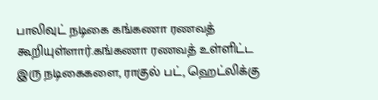பாலிவுட் நடிகை கங்கணா ரணவத் கூறியுள்ளார்.கங்கணா ரணவத் உள்ளிட்ட இரு நடிகைகளை, ராகுல் பட், ஹெட்லிக்கு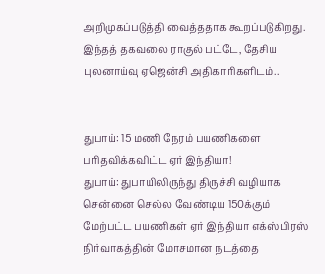அறிமுகப்படுத்தி வைத்ததாக கூறப்படுகிறது. இந்தத் தகவலை ராகுல் பட்டே, தேசிய புலனாய்வு ஏஜென்சி அதிகாரிகளிடம்..


துபாய்: 15 ம‌ணி நேர‌ம் பயணிகளை ப‌ரித‌விக்கவிட்ட ஏர் இந்தியா!
துபாய்: துபாயிலிருந்து திருச்சி வ‌ழியாக சென்னை செல்ல‌ வேண்டிய‌ 150க்கும் மேற்ப‌ட்ட‌ ப‌யணிக‌ள் ஏர் இந்தியா எக்ஸ்பிர‌ஸ் நிர்வாக‌த்தின் மோச‌மான‌ ந‌ட‌த்தை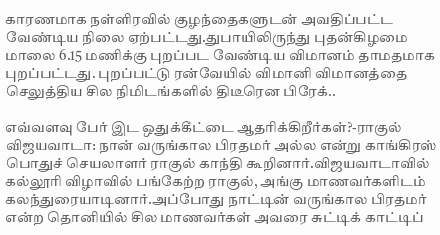கார‌ண‌மாக‌ ந‌ள்ளிர‌வில் குழ‌ந்தைக‌ளுட‌ன் அவ‌திப்ப‌ட்ட வேண்டிய நிலை ஏற்பட்டது.துபாயிலிருந்து புத‌ன்கிழ‌மை மாலை 6.15 ம‌ணிக்கு புற‌ப்ப‌ட‌ வேண்டிய‌ விமான‌ம் தாம‌தமாக‌ புற‌ப்ப‌ட்ட‌து. புற‌ப்ப‌ட்டு ர‌ன்வேயில் விமானி விமான‌த்தை செலுத்திய‌ சில‌ நிமிட‌ங்க‌ளில் திடீரென‌ பிரேக்..

எவ்வளவு பேர் இட ஒதுக்கீட்டை ஆதரிக்கிறீர்கள்?-ராகுல்
விஜயவாடா: நான் வருங்கால பிரதமர் அல்ல என்று காங்கிரஸ் பொதுச் செயலாளர் ராகுல் காந்தி கூறினார்.விஜயவாடாவில் கல்லூரி விழாவில் பங்கேற்ற ராகுல், அங்கு மாணவர்களிடம் கலந்துரையாடினார்.அப்போது நாட்டின் வருங்கால பிரதமர் என்ற தொனியில் சில மாணவர்கள் அவரை சுட்டிக் காட்டிப்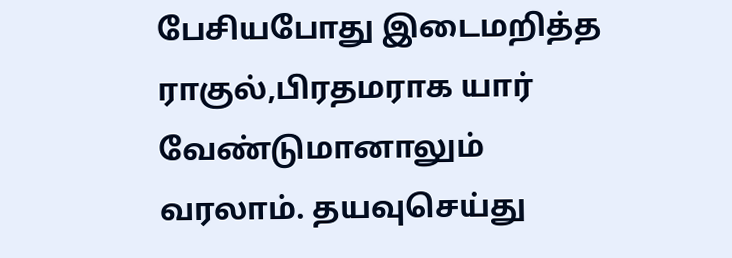பேசியபோது இடைமறித்த ராகுல்,பிரதமராக யார் வேண்டுமானாலும் வரலாம். தயவுசெய்து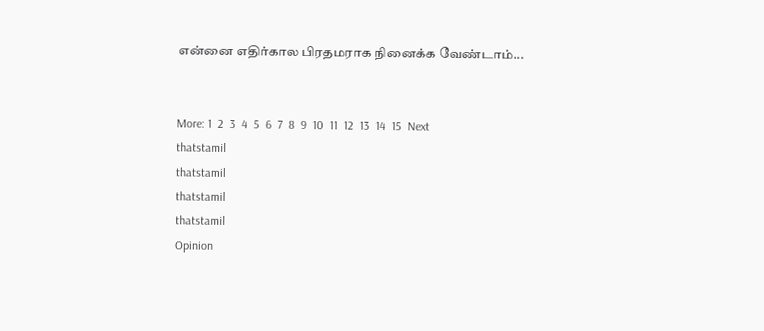என்னை எதிர்கால பிரதமராக நினைக்க வேண்டாம்...


More: 1  2  3  4  5  6  7  8  9  10  11  12  13  14  15  Next
thatstamil
thatstamil
thatstamil
thatstamil
Opinion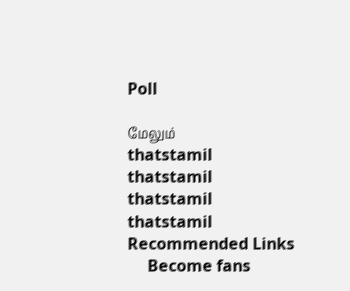Poll

மேலும்
thatstamil
thatstamil
thatstamil
thatstamil
Recommended Links
     Become fans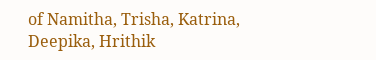of Namitha, Trisha, Katrina, Deepika, Hrithik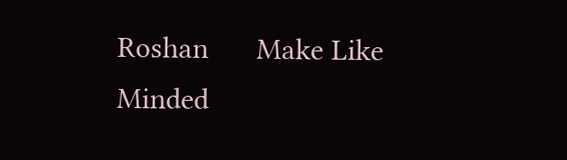Roshan      Make Like Minded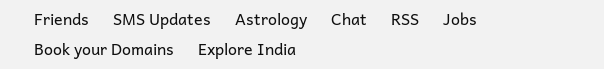Friends      SMS Updates      Astrology      Chat      RSS      Jobs      Book your Domains      Explore India